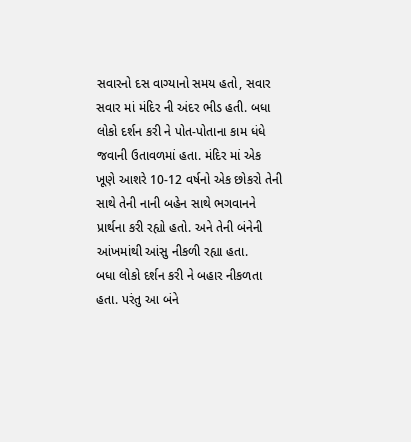સવારનો દસ વાગ્યાનો સમય હતો, સવાર સવાર માં મંદિર ની અંદર ભીડ હતી. બધા લોકો દર્શન કરી ને પોત-પોતાના કામ ધંધે જવાની ઉતાવળમાં હતા. મંદિર માં એક ખૂણે આશરે 10-12 વર્ષનો એક છોકરો તેની સાથે તેની નાની બહેન સાથે ભગવાનને પ્રાર્થના કરી રહ્યો હતો. અને તેની બંનેની આંખમાંથી આંસુ નીકળી રહ્યા હતા.
બધા લોકો દર્શન કરી ને બહાર નીકળતા હતા. પરંતુ આ બંને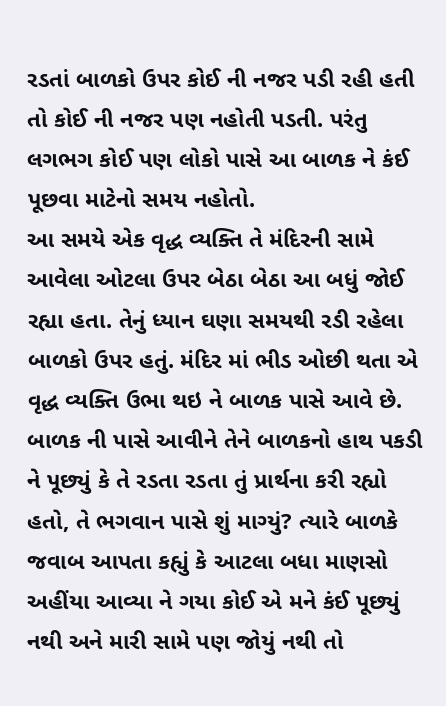રડતાં બાળકો ઉપર કોઈ ની નજર પડી રહી હતી તો કોઈ ની નજર પણ નહોતી પડતી. પરંતુ લગભગ કોઈ પણ લોકો પાસે આ બાળક ને કંઈ પૂછવા માટેનો સમય નહોતો.
આ સમયે એક વૃદ્ધ વ્યક્તિ તે મંદિરની સામે આવેલા ઓટલા ઉપર બેઠા બેઠા આ બધું જોઈ રહ્યા હતા. તેનું ધ્યાન ઘણા સમયથી રડી રહેલા બાળકો ઉપર હતું. મંદિર માં ભીડ ઓછી થતા એ વૃદ્ધ વ્યક્તિ ઉભા થઇ ને બાળક પાસે આવે છે.
બાળક ની પાસે આવીને તેને બાળકનો હાથ પકડી ને પૂછ્યું કે તે રડતા રડતા તું પ્રાર્થના કરી રહ્યો હતો, તે ભગવાન પાસે શું માગ્યું? ત્યારે બાળકે જવાબ આપતા કહ્યું કે આટલા બધા માણસો અહીંયા આવ્યા ને ગયા કોઈ એ મને કંઈ પૂછ્યું નથી અને મારી સામે પણ જોયું નથી તો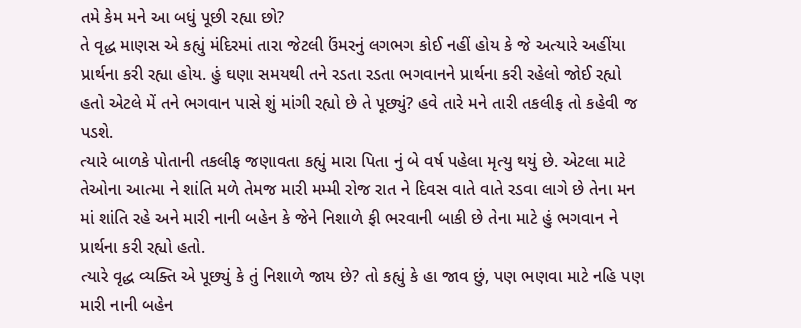તમે કેમ મને આ બધું પૂછી રહ્યા છો?
તે વૃદ્ધ માણસ એ કહ્યું મંદિરમાં તારા જેટલી ઉંમરનું લગભગ કોઈ નહીં હોય કે જે અત્યારે અહીંયા પ્રાર્થના કરી રહ્યા હોય. હું ઘણા સમયથી તને રડતા રડતા ભગવાનને પ્રાર્થના કરી રહેલો જોઈ રહ્યો હતો એટલે મેં તને ભગવાન પાસે શું માંગી રહ્યો છે તે પૂછ્યું? હવે તારે મને તારી તકલીફ તો કહેવી જ પડશે.
ત્યારે બાળકે પોતાની તકલીફ જણાવતા કહ્યું મારા પિતા નું બે વર્ષ પહેલા મૃત્યુ થયું છે. એટલા માટે તેઓના આત્મા ને શાંતિ મળે તેમજ મારી મમ્મી રોજ રાત ને દિવસ વાતે વાતે રડવા લાગે છે તેના મન માં શાંતિ રહે અને મારી નાની બહેન કે જેને નિશાળે ફી ભરવાની બાકી છે તેના માટે હું ભગવાન ને પ્રાર્થના કરી રહ્યો હતો.
ત્યારે વૃદ્ધ વ્યક્તિ એ પૂછ્યું કે તું નિશાળે જાય છે? તો કહ્યું કે હા જાવ છું, પણ ભણવા માટે નહિ પણ મારી નાની બહેન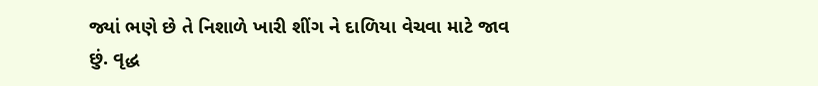જ્યાં ભણે છે તે નિશાળે ખારી શીંગ ને દાળિયા વેચવા માટે જાવ છું. વૃદ્ધ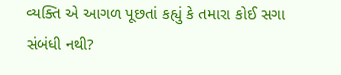વ્યક્તિ એ આગળ પૂછતાં કહ્યું કે તમારા કોઈ સગા સંબંધી નથી?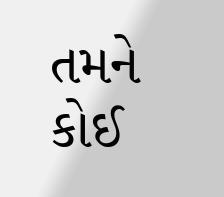તમને કોઈ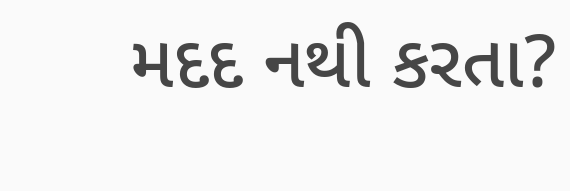મદદ નથી કરતા?